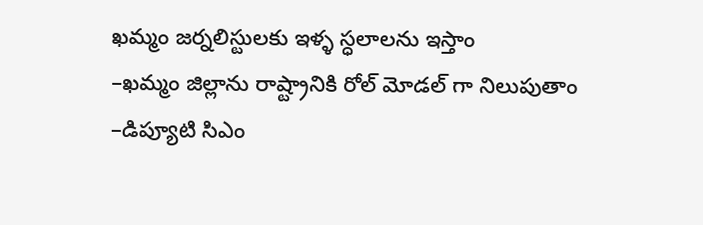ఖమ్మం జర్నలిస్టులకు ఇళ్ళ స్ధలాలను ఇస్తాం
–ఖమ్మం జిల్లాను రాష్ట్రానికి రోల్ మోడల్ గా నిలుపుతాం
–డిప్యూటి సిఎం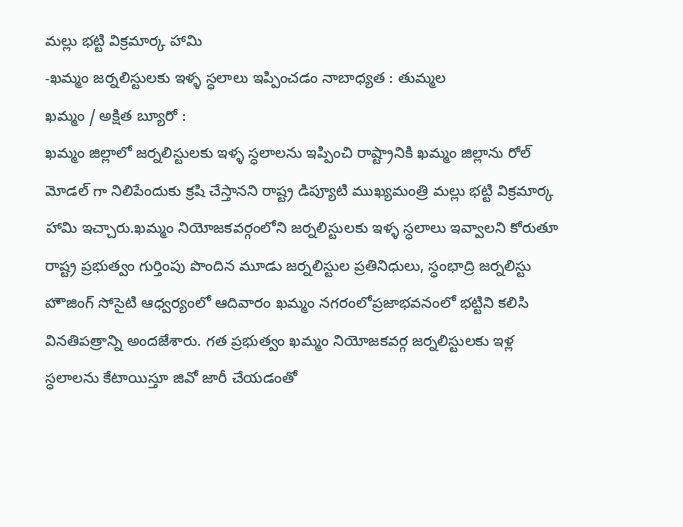మల్లు భట్టి విక్రమార్క హామి
-ఖమ్మం జర్నలిస్టులకు ఇళ్ళ స్ధలాలు ఇప్పించడం నాబాధ్యత : తుమ్మల
ఖమ్మం / అక్షిత బ్యూరో :
ఖమ్మం జిల్లాలో జర్నలిస్టులకు ఇళ్ళ స్ధలాలను ఇప్పించి రాష్ట్రానికి ఖమ్మం జిల్లాను రోల్ మోడల్ గా నిలిపేందుకు క్రషి చేస్తానని రాష్ట్ర డిప్యూటి ముఖ్యమంత్రి మల్లు భట్టి విక్రమార్క హామి ఇచ్చారు.ఖమ్మం నియోజకవర్గంలోని జర్నలిస్టులకు ఇళ్ళ స్ధలాలు ఇవ్వాలని కోరుతూ రాష్ట్ర ప్రభుత్వం గుర్తింపు పొందిన మూడు జర్నలిస్టుల ప్రతినిధులు, స్ధంభాద్రి జర్నలిస్టు హౌజింగ్ సోసైటి ఆధ్వర్యంలో ఆదివారం ఖమ్మం నగరంలోప్రజాభవనంలో భట్టిని కలిసి వినతిపత్రాన్ని అందజేశారు. గత ప్రభుత్వం ఖమ్మం నియోజకవర్గ జర్నలిస్టులకు ఇళ్ల స్ధలాలను కేటాయిస్తూ జివో జారీ చేయడంతో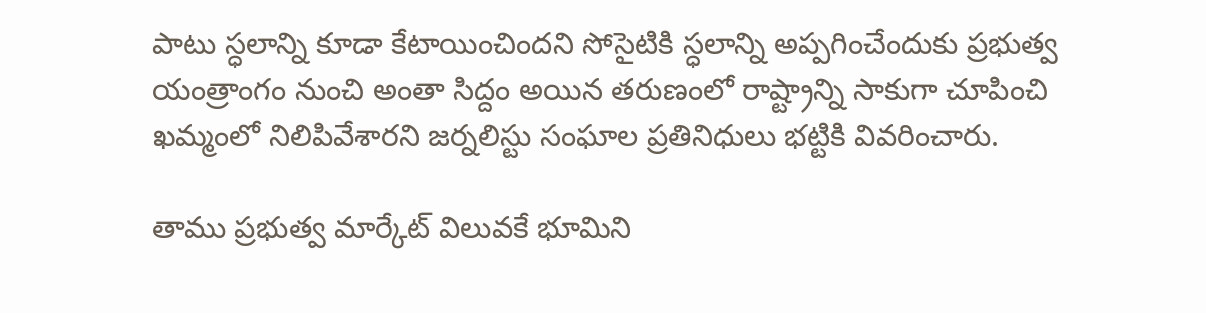పాటు స్ధలాన్ని కూడా కేటాయించిందని సోసైటికి స్ధలాన్ని అప్పగించేందుకు ప్రభుత్వ యంత్రాంగం నుంచి అంతా సిద్దం అయిన తరుణంలో రాష్ట్రాన్ని సాకుగా చూపించి ఖమ్మంలో నిలిపివేశారని జర్నలిస్టు సంఘాల ప్రతినిధులు భట్టికి వివరించారు.

తాము ప్రభుత్వ మార్కేట్ విలువకే భూమిని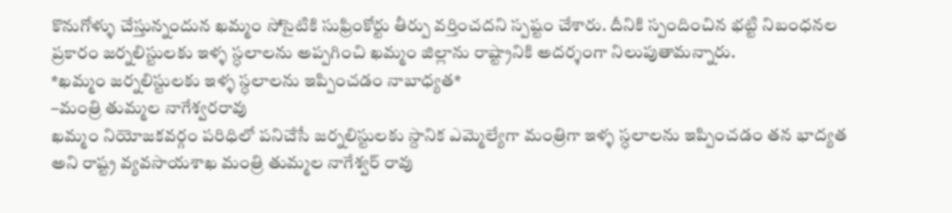కొనుగోళ్ళు చేస్తున్నందున ఖమ్మం సోసైటికి సుఫ్రింకోర్టు తీర్పు వర్తించదని స్పష్టం చేశారు. దీనికి స్పందించిన భట్టి నిబంధనల ప్రకారం జర్నలిస్టులకు ఇళ్ళ స్ధలాలను అప్పగించి ఖమ్మం జిల్లాను రాష్ట్రానికి అదర్శంగా నిలుపుతామన్నారు.
*ఖమ్మం జర్నలిస్టులకు ఇళ్ళ స్ధలాలను ఇప్పించడం నాబాధ్యత*
–మంత్రి తుమ్మల నాగేశ్వరరావు
ఖమ్మం నియోజకవర్గం పరిధిలో పనిచేసే జర్నలిస్టులకు స్దానిక ఎమ్మెల్యేగా మంత్రిగా ఇళ్ళ స్ధలాలను ఇప్పించడం తన భాద్యత అని రాష్ట్ర వ్యవసాయశాఖ మంత్రి తుమ్మల నాగేశ్వర్ రావు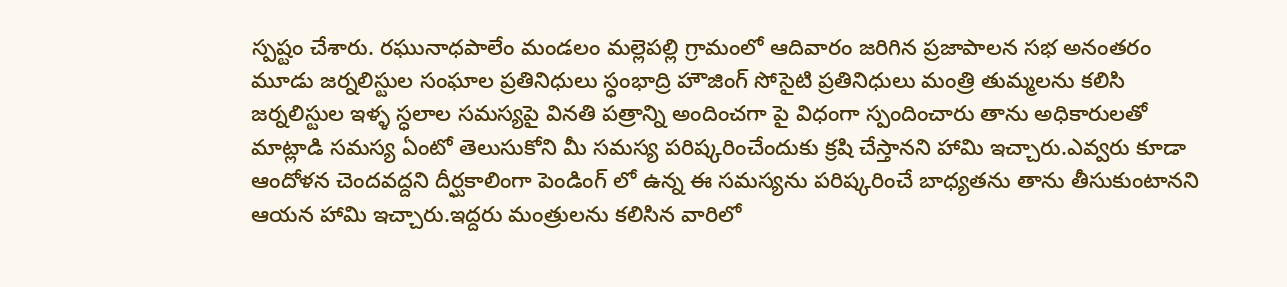స్పష్టం చేశారు. రఘునాధపాలేం మండలం మల్లెపల్లి గ్రామంలో ఆదివారం జరిగిన ప్రజాపాలన సభ అనంతరం మూడు జర్నలిస్టుల సంఘాల ప్రతినిధులు స్ధంభాద్రి హౌజింగ్ సోసైటి ప్రతినిధులు మంత్రి తుమ్మలను కలిసి జర్నలిస్టుల ఇళ్ళ స్ధలాల సమస్యపై వినతి పత్రాన్ని అందించగా పై విధంగా స్పందించారు తాను అధికారులతో మాట్లాడి సమస్య ఏంటో తెలుసుకోని మీ సమస్య పరిష్కరించేందుకు క్రషి చేస్తానని హామి ఇచ్చారు.ఎవ్వరు కూడా ఆందోళన చెందవద్దని దీర్ఘకాలింగా పెండింగ్ లో ఉన్న ఈ సమస్యను పరిష్కరించే బాధ్యతను తాను తీసుకుంటానని ఆయన హామి ఇచ్చారు.ఇద్దరు మంత్రులను కలిసిన వారిలో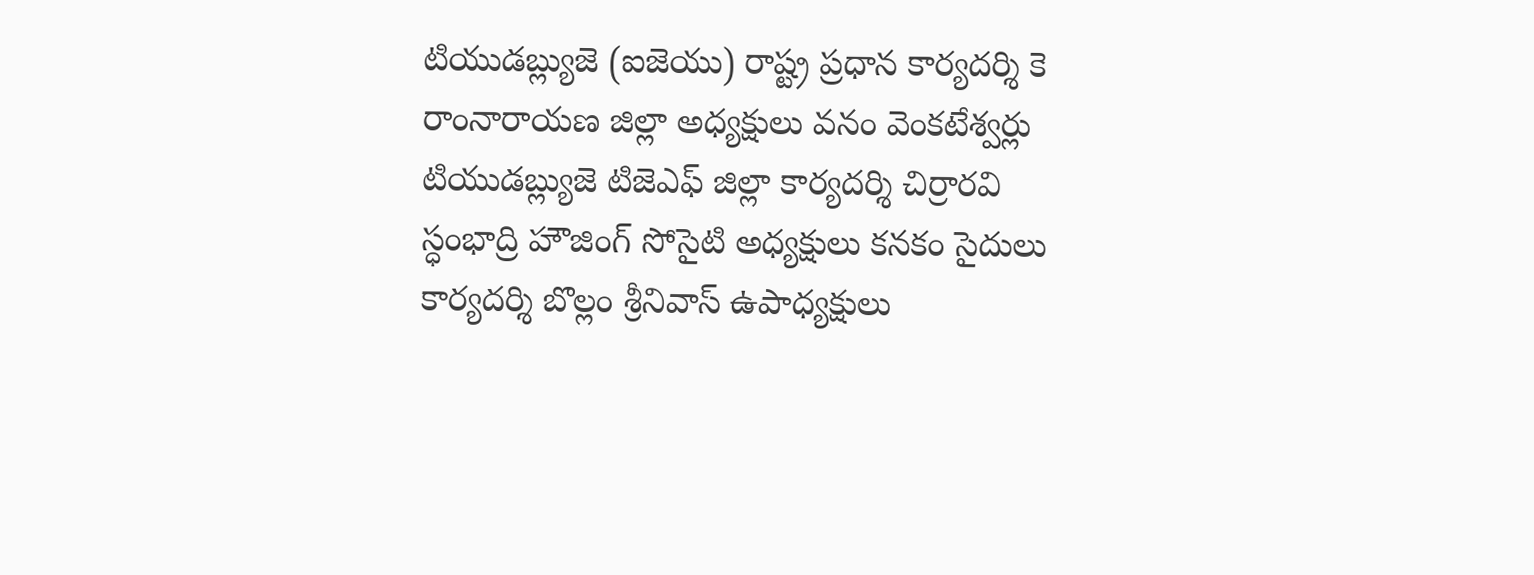టియుడబ్ల్యుజె (ఐజెయు) రాష్ట్ర ప్రధాన కార్యదర్శి కె రాంనారాయణ జిల్లా అధ్యక్షులు వనం వెంకటేశ్వర్లు టియుడబ్ల్యుజె టిజెఎఫ్ జిల్లా కార్యదర్శి చిర్రారవి స్ధంభాద్రి హౌజింగ్ సోసైటి అధ్యక్షులు కనకం సైదులు కార్యదర్శి బొల్లం శ్రీనివాస్ ఉపాధ్యక్షులు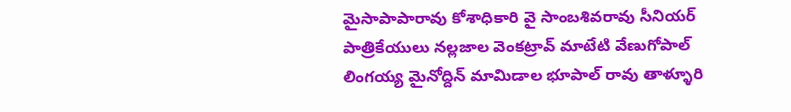మైసాపాపారావు కోశాధికారి వై సాంబశివరావు సీనియర్ పాత్రికేయులు నల్లజాల వెంకట్రావ్ మాటేటి వేణుగోపాల్ లింగయ్య మైనోద్దిన్ మామిడాల భూపాల్ రావు తాళ్ళూరి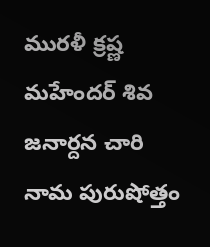మురళీ క్రష్ణ మహేందర్ శివ జనార్దన చారి నామ పురుషోత్తం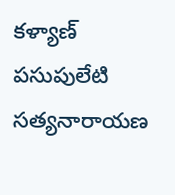కళ్యాణ్ పసుపులేటి సత్యనారాయణ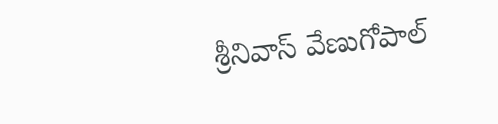శ్రీనివాస్ వేణుగోపాల్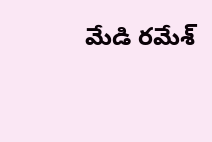మేడి రమేశ్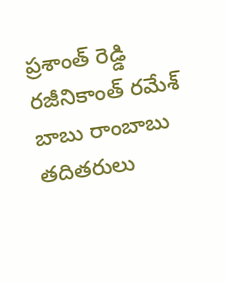ప్రశాంత్ రెడ్డి రజీనికాంత్ రమేశ్ బాబు రాంబాబు తదితరులు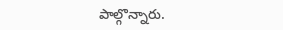పాల్గొన్నారు.